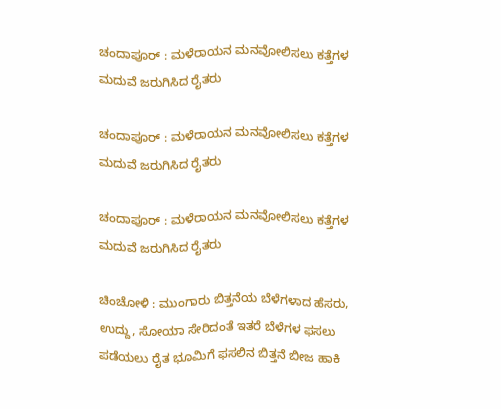ಚಂದಾಪೂರ್ : ಮಳೆರಾಯನ ಮನವೋಲಿಸಲು ಕತ್ತೆಗಳ ಮದುವೆ ಜರುಗಿಸಿದ ರೈತರು

ಚಂದಾಪೂರ್ : ಮಳೆರಾಯನ ಮನವೋಲಿಸಲು ಕತ್ತೆಗಳ ಮದುವೆ ಜರುಗಿಸಿದ ರೈತರು

ಚಂದಾಪೂರ್ : ಮಳೆರಾಯನ ಮನವೋಲಿಸಲು ಕತ್ತೆಗಳ ಮದುವೆ ಜರುಗಿಸಿದ ರೈತರು

ಚಿಂಚೋಳಿ : ಮುಂಗಾರು ಬಿತ್ತನೆಯ ಬೆಳೆಗಳಾದ ಹೆಸರು, ಉದ್ದು, ಸೋಯಾ ಸೇರಿದಂತೆ ಇತರೆ ಬೆಳೆಗಳ ಫಸಲು ಪಡೆಯಲು ರೈತ ಭೂಮಿಗೆ ಫಸಲಿನ ಬಿತ್ತನೆ ಬೀಜ ಹಾಕಿ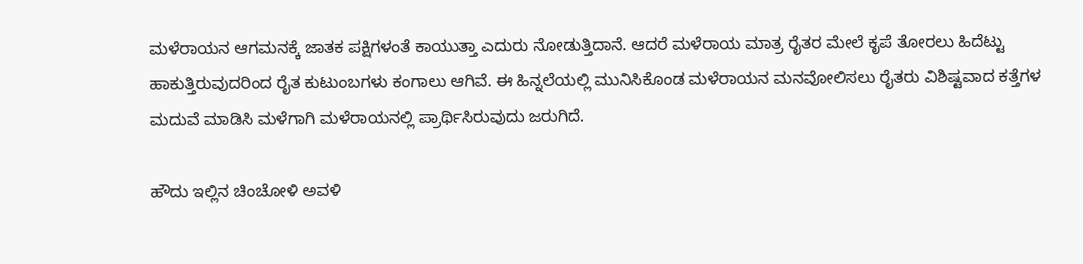ಮಳೆರಾಯನ ಆಗಮನಕ್ಕೆ ಜಾತಕ ಪಕ್ಷಿಗಳಂತೆ ಕಾಯುತ್ತಾ ಎದುರು ನೋಡುತ್ತಿದಾನೆ. ಆದರೆ ಮಳೆರಾಯ ಮಾತ್ರ ರೈತರ ಮೇಲೆ ಕೃಪೆ ತೋರಲು ಹಿದೆಟ್ಟು ಹಾಕುತ್ತಿರುವುದರಿಂದ ರೈತ ಕುಟುಂಬಗಳು ಕಂಗಾಲು ಆಗಿವೆ. ಈ ಹಿನ್ನಲೆಯಲ್ಲಿ ಮುನಿಸಿಕೊಂಡ ಮಳೆರಾಯನ ಮನವೋಲಿಸಲು ರೈತರು ವಿಶಿಷ್ಟವಾದ ಕತ್ತೆಗಳ ಮದುವೆ ಮಾಡಿಸಿ ಮಳೆಗಾಗಿ ಮಳೆರಾಯನಲ್ಲಿ ಪ್ರಾರ್ಥಿಸಿರುವುದು ಜರುಗಿದೆ.

ಹೌದು ಇಲ್ಲಿನ ಚಿಂಚೋಳಿ ಅವಳಿ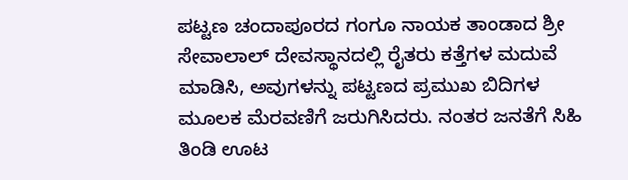ಪಟ್ಟಣ ಚಂದಾಪೂರದ ಗಂಗೂ ನಾಯಕ ತಾಂಡಾದ ಶ್ರೀ ಸೇವಾಲಾಲ್ ದೇವಸ್ಥಾನದಲ್ಲಿ ರೈತರು ಕತ್ತೆಗಳ ಮದುವೆ ಮಾಡಿಸಿ, ಅವುಗಳನ್ನು ಪಟ್ಟಣದ ಪ್ರಮುಖ ಬಿದಿಗಳ ಮೂಲಕ ಮೆರವಣಿಗೆ ಜರುಗಿಸಿದರು. ನಂತರ ಜನತೆಗೆ ಸಿಹಿ ತಿಂಡಿ ಊಟ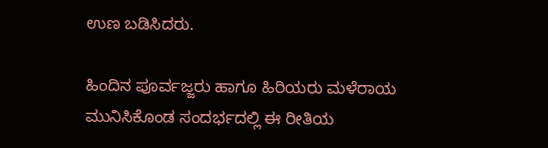ಉಣ ಬಡಿಸಿದರು.

ಹಿಂದಿನ ಪೂರ್ವಜ್ಜರು ಹಾಗೂ ಹಿರಿಯರು ಮಳೆರಾಯ ಮುನಿಸಿಕೊಂಡ ಸಂದರ್ಭದಲ್ಲಿ ಈ ರೀತಿಯ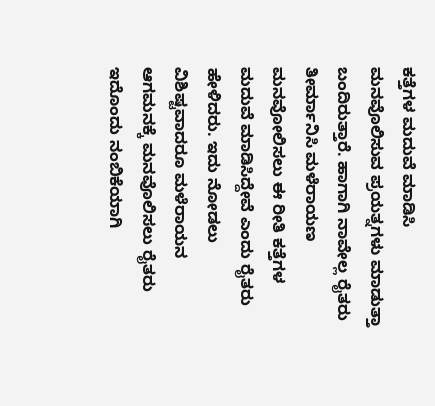ಕತ್ತೆಗಳ ಮದುವೆ ಮಾಡಿಸಿ ಮನವೊಲಿಸುವ ಪ್ರಯತ್ನಗಳು ಮಾಡುತ್ತಾ ಬಂದಿರುತ್ತಾರೆ. ಹಾಗಾಗಿ ನಾವೇಲ್ಲ ರೈತರು ತೀರ್ಮಾನಿಸಿ ಮಳೆರಾಯಣ ಮನವೋಲಿಸಲು ಈ ರೀತಿ ಕತ್ತೆಗಳ ಮದುವೆ ಮಾಡಿಸಿದ್ದೇವೆ ಎಂದು ರೈತರು ಹೇಳಿದರು. ಇದು ನೋಡಲು ವಿಶಿಷ್ಟವಾದರೂ ಮಳೆರಾಯನ ಆಗಮನಕ್ಕೆ ಮನವೊಲಿಸಲು ರೈತರು ಇದೊಂದು ನಂಬಿಕೆಯಾಗಿ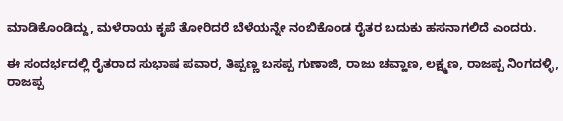ಮಾಡಿಕೊಂಡಿದ್ದು, ಮಳೆರಾಯ ಕೃಪೆ ತೋರಿದರೆ ಬೆಳೆಯನ್ನೇ ನಂಬಿಕೊಂಡ ರೈತರ ಬದುಕು ಹಸನಾಗಲಿದೆ ಎಂದರು.

ಈ ಸಂದರ್ಭದಲ್ಲಿ ರೈತರಾದ ಸುಭಾಷ ಪವಾರ, ತಿಪ್ಪಣ್ಣ ಬಸಪ್ಪ ಗುಣಾಜಿ, ರಾಜು ಚವ್ಹಾಣ, ಲಕ್ಷ್ಮಣ, ರಾಜಪ್ಪ ನಿಂಗದಳ್ಳಿ, ರಾಜಪ್ಪ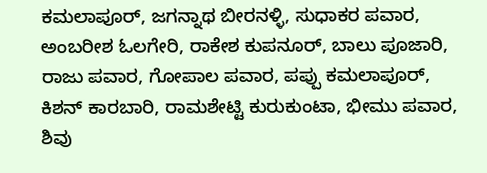ಕಮಲಾಪೂರ್, ಜಗನ್ನಾಥ ಬೀರನಳ್ಳಿ, ಸುಧಾಕರ ಪವಾರ, ಅಂಬರೀಶ ಓಲಗೇರಿ, ರಾಕೇಶ ಕುಪನೂರ್, ಬಾಲು ಪೂಜಾರಿ, ರಾಜು ಪವಾರ, ಗೋಪಾಲ ಪವಾರ, ಪಪ್ಪು ಕಮಲಾಪೂರ್, ಕಿಶನ್ ಕಾರಬಾರಿ, ರಾಮಶೇಟ್ಟಿ ಕುರುಕುಂಟಾ, ಭೀಮು ಪವಾರ, ಶಿವು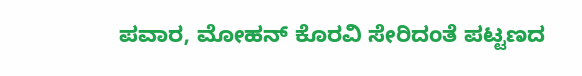ಪವಾರ, ಮೋಹನ್ ಕೊರವಿ ಸೇರಿದಂತೆ ಪಟ್ಟಣದ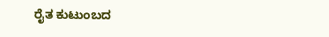ರೈತ ಕುಟುಂಬದ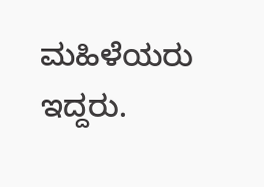ಮಹಿಳೆಯರು ಇದ್ದರು.